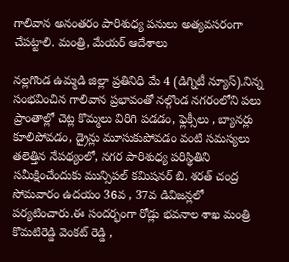గాలివాన అనంతరం పారిశుధ్య పనులు అత్యవసరంగా చేపట్టాలి. మంత్రి, మేయర్ ఆదేశాలు

నల్లగొండ ఉమ్మడి జిల్లా ప్రతినిధి మే 4 (డిగ్నిటీ న్యూస్).నిన్న సంభవించిన గాలివాన ప్రభావంతో నల్గొండ నగరంలోని పలు ప్రాంతాల్లో చెట్ల కొమ్మలు విరిగి పడడం, ఫ్లెక్సీలు , బ్యానర్లు కూలిపోవడం, డ్రైన్లు మూసుకుపోవడం వంటి సమస్యలు తలెత్తిన నేపథ్యంలో, నగర పారిశుధ్య పరిస్థితిని సమీక్షించేందుకు మున్సిపల్ కమిషనర్ బి. శరత్ చంద్ర సోమవారం ఉదయం 36వ , 37వ డివిజన్లలో పర్యటించారు.ఈ సందర్భంగా రోడ్లు భవనాల శాఖ మంత్రి కొమటిరెడ్డి వెంకట్ రెడ్డి ,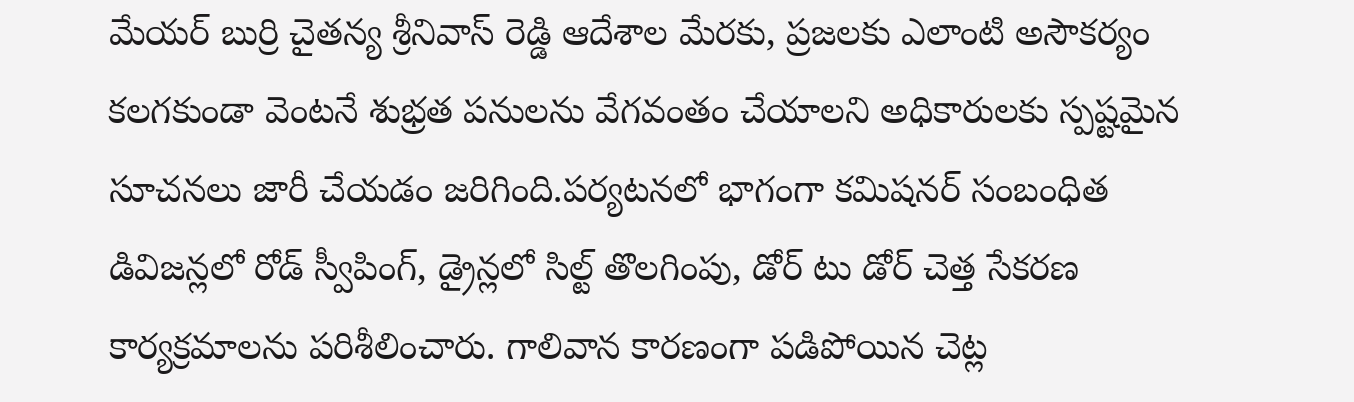మేయర్ బుర్రి చైతన్య శ్రీనివాస్ రెడ్డి ఆదేశాల మేరకు, ప్రజలకు ఎలాంటి అసౌకర్యం కలగకుండా వెంటనే శుభ్రత పనులను వేగవంతం చేయాలని అధికారులకు స్పష్టమైన సూచనలు జారీ చేయడం జరిగింది.పర్యటనలో భాగంగా కమిషనర్ సంబంధిత డివిజన్లలో రోడ్ స్వీపింగ్, డ్రైన్లలో సిల్ట్ తొలగింపు, డోర్ టు డోర్ చెత్త సేకరణ కార్యక్రమాలను పరిశీలించారు. గాలివాన కారణంగా పడిపోయిన చెట్ల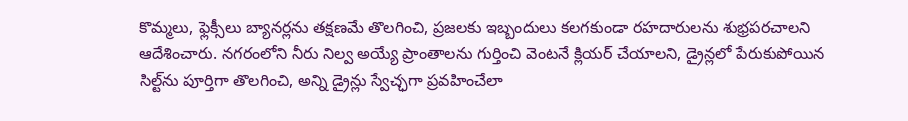కొమ్మలు, ఫ్లెక్సీలు బ్యానర్లను తక్షణమే తొలగించి, ప్రజలకు ఇబ్బందులు కలగకుండా రహదారులను శుభ్రపరచాలని ఆదేశించారు. నగరంలోని నీరు నిల్వ అయ్యే ప్రాంతాలను గుర్తించి వెంటనే క్లియర్ చేయాలని, డ్రైన్లలో పేరుకుపోయిన సిల్ట్‌ను పూర్తిగా తొలగించి, అన్ని డ్రైన్లు స్వేచ్ఛగా ప్రవహించేలా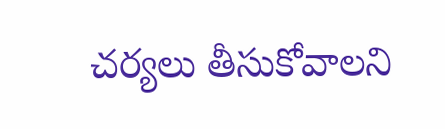చర్యలు తీసుకోవాలని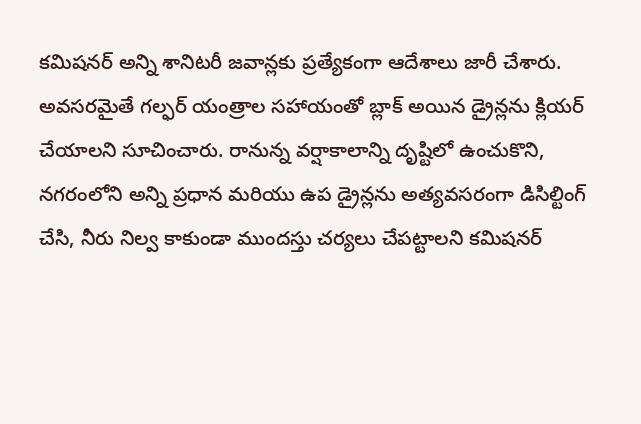కమిషనర్ అన్ని శానిటరీ జవాన్లకు ప్రత్యేకంగా ఆదేశాలు జారీ చేశారు. అవసరమైతే గల్ఫర్ యంత్రాల సహాయంతో బ్లాక్ అయిన డ్రైన్లను క్లియర్ చేయాలని సూచించారు. రానున్న వర్షాకాలాన్ని దృష్టిలో ఉంచుకొని, నగరంలోని అన్ని ప్రధాన మరియు ఉప డ్రైన్లను అత్యవసరంగా డిసిల్టింగ్ చేసి, నీరు నిల్వ కాకుండా ముందస్తు చర్యలు చేపట్టాలని కమిషనర్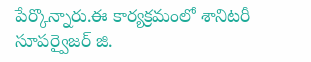పేర్కొన్నారు.ఈ కార్యక్రమంలో శానిటరీ సూపర్వైజర్ జి.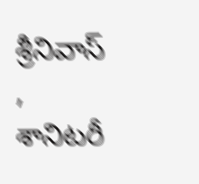శ్రీనివాస్ , శానిటరీ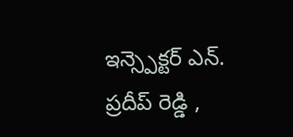ఇన్స్పెక్టర్ ఎన్. ప్రదీప్ రెడ్డి ,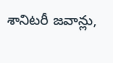శానిటరీ జవాన్లు,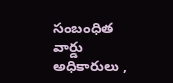సంబంధిత వార్డు అధికారులు ,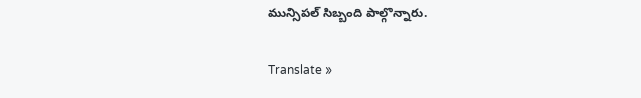మున్సిపల్ సిబ్బంది పాల్గొన్నారు.

Translate »